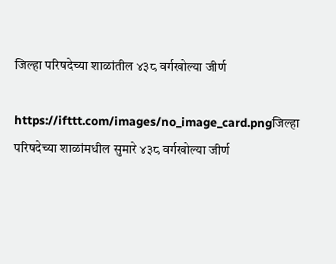जिल्हा परिषदेच्या शाळांतील ४३८ वर्गखोल्या जीर्ण

https://ifttt.com/images/no_image_card.pngजिल्हा परिषदेच्या शाळांमधील सुमारे ४३८ वर्गखोल्या जीर्ण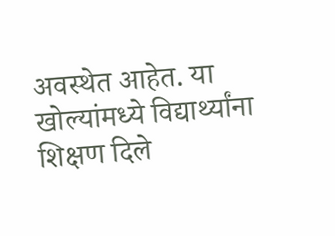अवस्थेत आहेत. या खोल्यांमध्ये विद्यार्थ्यांना शिक्षण दिले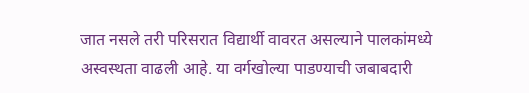जात नसले तरी परिसरात विद्यार्थी वावरत असल्याने पालकांमध्ये अस्वस्थता वाढली आहे. या वर्गखोल्या पाडण्याची जबाबदारी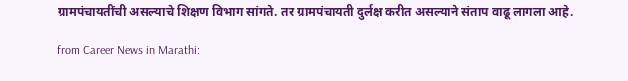ग्रामपंचायतींची असल्याचे शिक्षण विभाग सांगते. तर ग्रामपंचायती दुर्लक्ष करीत असल्याने संताप वाढू लागला आहे.

from Career News in Marathi: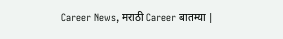Career News, मराठी Career बातम्या |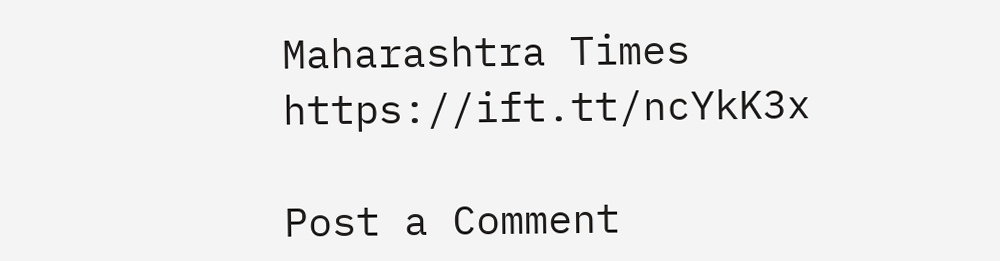Maharashtra Times https://ift.tt/ncYkK3x

Post a Comment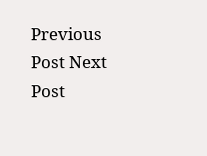Previous Post Next Post